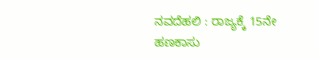ನವದೆಹಲಿ : ರಾಜ್ಯಕ್ಕೆ 15ನೇ ಹಣಕಾಸು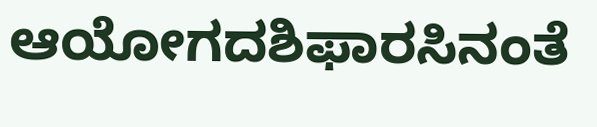ಆಯೋಗದಶಿಫಾರಸಿನಂತೆ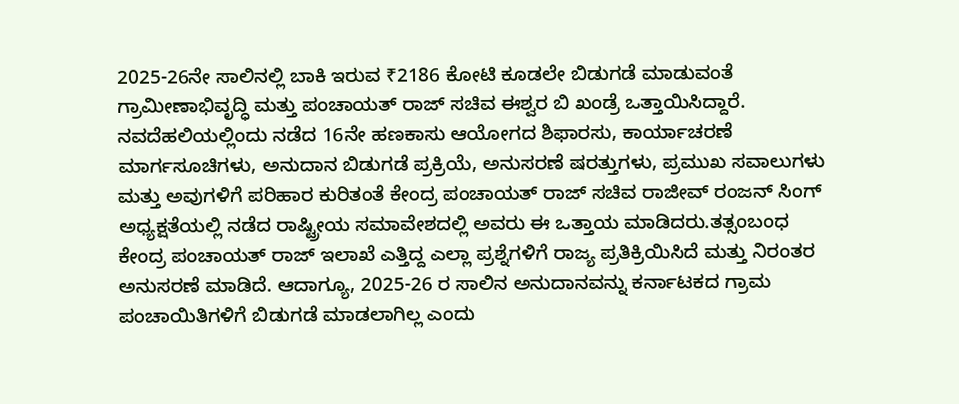2025-26ನೇ ಸಾಲಿನಲ್ಲಿ ಬಾಕಿ ಇರುವ ₹2186 ಕೋಟಿ ಕೂಡಲೇ ಬಿಡುಗಡೆ ಮಾಡುವಂತೆ ಗ್ರಾಮೀಣಾಭಿವೃದ್ಧಿ ಮತ್ತು ಪಂಚಾಯತ್ ರಾಜ್ ಸಚಿವ ಈಶ್ವರ ಬಿ ಖಂಡ್ರೆ ಒತ್ತಾಯಿಸಿದ್ದಾರೆ.
ನವದೆಹಲಿಯಲ್ಲಿಂದು ನಡೆದ 16ನೇ ಹಣಕಾಸು ಆಯೋಗದ ಶಿಫಾರಸು, ಕಾರ್ಯಾಚರಣೆ ಮಾರ್ಗಸೂಚಿಗಳು, ಅನುದಾನ ಬಿಡುಗಡೆ ಪ್ರಕ್ರಿಯೆ, ಅನುಸರಣೆ ಷರತ್ತುಗಳು, ಪ್ರಮುಖ ಸವಾಲುಗಳು ಮತ್ತು ಅವುಗಳಿಗೆ ಪರಿಹಾರ ಕುರಿತಂತೆ ಕೇಂದ್ರ ಪಂಚಾಯತ್ ರಾಜ್ ಸಚಿವ ರಾಜೀವ್ ರಂಜನ್ ಸಿಂಗ್ ಅಧ್ಯಕ್ಷತೆಯಲ್ಲಿ ನಡೆದ ರಾಷ್ಟ್ರೀಯ ಸಮಾವೇಶದಲ್ಲಿ ಅವರು ಈ ಒತ್ತಾಯ ಮಾಡಿದರು.ತತ್ಸಂಬಂಧ ಕೇಂದ್ರ ಪಂಚಾಯತ್ ರಾಜ್ ಇಲಾಖೆ ಎತ್ತಿದ್ದ ಎಲ್ಲಾ ಪ್ರಶ್ನೆಗಳಿಗೆ ರಾಜ್ಯ ಪ್ರತಿಕ್ರಿಯಿಸಿದೆ ಮತ್ತು ನಿರಂತರ ಅನುಸರಣೆ ಮಾಡಿದೆ. ಆದಾಗ್ಯೂ, 2025-26 ರ ಸಾಲಿನ ಅನುದಾನವನ್ನು ಕರ್ನಾಟಕದ ಗ್ರಾಮ ಪಂಚಾಯಿತಿಗಳಿಗೆ ಬಿಡುಗಡೆ ಮಾಡಲಾಗಿಲ್ಲ ಎಂದು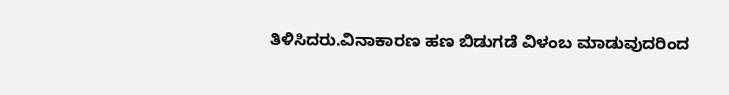ತಿಳಿಸಿದರು.ವಿನಾಕಾರಣ ಹಣ ಬಿಡುಗಡೆ ವಿಳಂಬ ಮಾಡುವುದರಿಂದ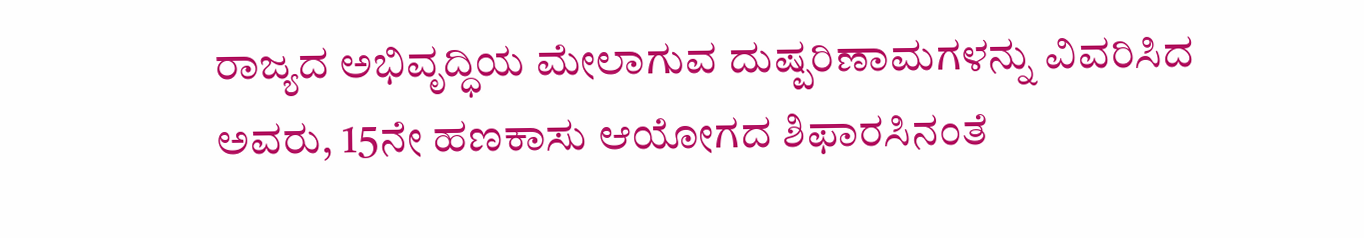ರಾಜ್ಯದ ಅಭಿವೃದ್ಧಿಯ ಮೇಲಾಗುವ ದುಷ್ಪರಿಣಾಮಗಳನ್ನು ವಿವರಿಸಿದ ಅವರು, 15ನೇ ಹಣಕಾಸು ಆಯೋಗದ ಶಿಫಾರಸಿನಂತೆ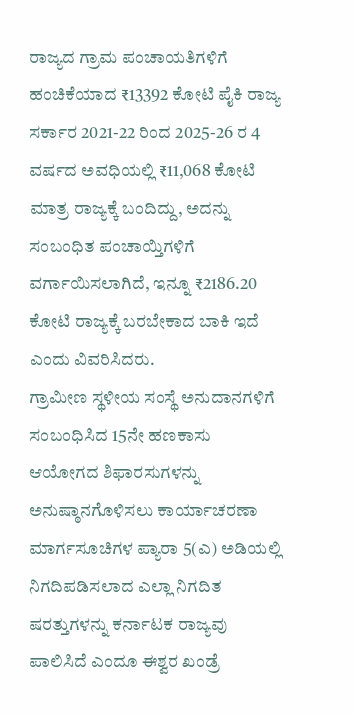ರಾಜ್ಯದ ಗ್ರಾಮ ಪಂಚಾಯತಿಗಳಿಗೆ ಹಂಚಿಕೆಯಾದ ₹13392 ಕೋಟಿ ಪೈಕಿ ರಾಜ್ಯ ಸರ್ಕಾರ 2021-22 ರಿಂದ 2025-26 ರ 4 ವರ್ಷದ ಅವಧಿಯಲ್ಲಿ ₹11,068 ಕೋಟಿ ಮಾತ್ರ ರಾಜ್ಯಕ್ಕೆ ಬಂದಿದ್ದು, ಅದನ್ನು ಸಂಬಂಧಿತ ಪಂಚಾಯ್ತಿಗಳಿಗೆ ವರ್ಗಾಯಿಸಲಾಗಿದೆ, ಇನ್ನೂ ₹2186.20 ಕೋಟಿ ರಾಜ್ಯಕ್ಕೆ ಬರಬೇಕಾದ ಬಾಕಿ ಇದೆ ಎಂದು ವಿವರಿಸಿದರು.
ಗ್ರಾಮೀಣ ಸ್ಥಳೀಯ ಸಂಸ್ಥೆ ಅನುದಾನಗಳಿಗೆ ಸಂಬಂಧಿಸಿದ 15ನೇ ಹಣಕಾಸು ಆಯೋಗದ ಶಿಫಾರಸುಗಳನ್ನು ಅನುಷ್ಠಾನಗೊಳಿಸಲು ಕಾರ್ಯಾಚರಣಾ ಮಾರ್ಗಸೂಚಿಗಳ ಪ್ಯಾರಾ 5(ಎ) ಅಡಿಯಲ್ಲಿ ನಿಗದಿಪಡಿಸಲಾದ ಎಲ್ಲಾ ನಿಗದಿತ ಷರತ್ತುಗಳನ್ನು ಕರ್ನಾಟಕ ರಾಜ್ಯವು ಪಾಲಿಸಿದೆ ಎಂದೂ ಈಶ್ವರ ಖಂಡ್ರೆ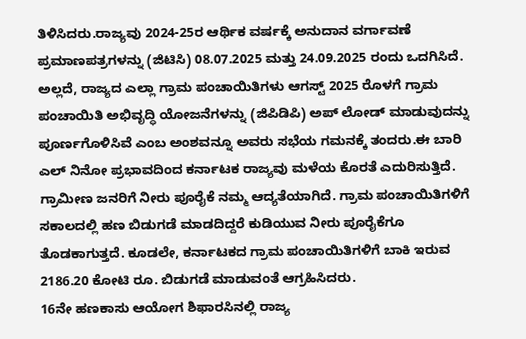ತಿಳಿಸಿದರು.ರಾಜ್ಯವು 2024-25ರ ಆರ್ಥಿಕ ವರ್ಷಕ್ಕೆ ಅನುದಾನ ವರ್ಗಾವಣೆ ಪ್ರಮಾಣಪತ್ರಗಳನ್ನು (ಜಿಟಿಸಿ) 08.07.2025 ಮತ್ತು 24.09.2025 ರಂದು ಒದಗಿಸಿದೆ. ಅಲ್ಲದೆ, ರಾಜ್ಯದ ಎಲ್ಲಾ ಗ್ರಾಮ ಪಂಚಾಯಿತಿಗಳು ಆಗಸ್ಟ್ 2025 ರೊಳಗೆ ಗ್ರಾಮ ಪಂಚಾಯಿತಿ ಅಭಿವೃದ್ಧಿ ಯೋಜನೆಗಳನ್ನು (ಜಿಪಿಡಿಪಿ) ಅಪ್ ಲೋಡ್ ಮಾಡುವುದನ್ನು ಪೂರ್ಣಗೊಳಿಸಿವೆ ಎಂಬ ಅಂಶವನ್ನೂ ಅವರು ಸಭೆಯ ಗಮನಕ್ಕೆ ತಂದರು.ಈ ಬಾರಿ ಎಲ್ ನಿನೋ ಪ್ರಭಾವದಿಂದ ಕರ್ನಾಟಕ ರಾಜ್ಯವು ಮಳೆಯ ಕೊರತೆ ಎದುರಿಸುತ್ತಿದೆ. ಗ್ರಾಮೀಣ ಜನರಿಗೆ ನೀರು ಪೂರೈಕೆ ನಮ್ಮ ಆದ್ಯತೆಯಾಗಿದೆ. ಗ್ರಾಮ ಪಂಚಾಯಿತಿಗಳಿಗೆ ಸಕಾಲದಲ್ಲಿ ಹಣ ಬಿಡುಗಡೆ ಮಾಡದಿದ್ದರೆ ಕುಡಿಯುವ ನೀರು ಪೂರೈಕೆಗೂ ತೊಡಕಾಗುತ್ತದೆ. ಕೂಡಲೇ, ಕರ್ನಾಟಕದ ಗ್ರಾಮ ಪಂಚಾಯಿತಿಗಳಿಗೆ ಬಾಕಿ ಇರುವ 2186.20 ಕೋಟಿ ರೂ. ಬಿಡುಗಡೆ ಮಾಡುವಂತೆ ಆಗ್ರಹಿಸಿದರು.
16ನೇ ಹಣಕಾಸು ಆಯೋಗ ಶಿಫಾರಸಿನಲ್ಲಿ ರಾಜ್ಯ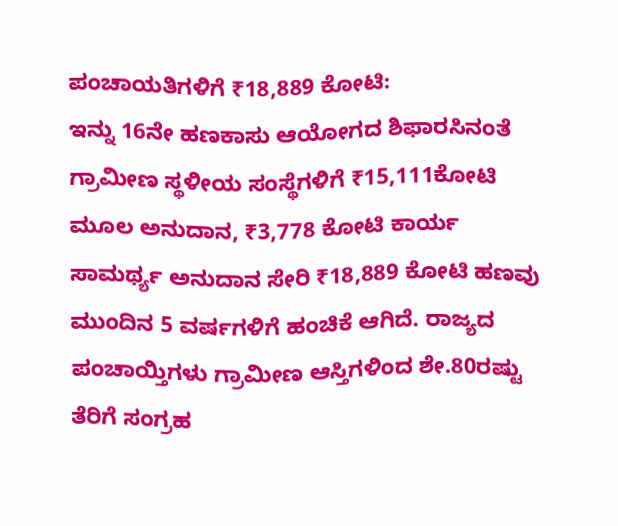ಪಂಚಾಯತಿಗಳಿಗೆ ₹18,889 ಕೋಟಿ:
ಇನ್ನು 16ನೇ ಹಣಕಾಸು ಆಯೋಗದ ಶಿಫಾರಸಿನಂತೆ ಗ್ರಾಮೀಣ ಸ್ಥಳೀಯ ಸಂಸ್ಥೆಗಳಿಗೆ ₹15,111ಕೋಟಿ ಮೂಲ ಅನುದಾನ, ₹3,778 ಕೋಟಿ ಕಾರ್ಯ ಸಾಮರ್ಥ್ಯ ಅನುದಾನ ಸೇರಿ ₹18,889 ಕೋಟಿ ಹಣವು ಮುಂದಿನ 5 ವರ್ಷಗಳಿಗೆ ಹಂಚಿಕೆ ಆಗಿದೆ. ರಾಜ್ಯದ ಪಂಚಾಯ್ತಿಗಳು ಗ್ರಾಮೀಣ ಆಸ್ತಿಗಳಿಂದ ಶೇ.80ರಷ್ಟು ತೆರಿಗೆ ಸಂಗ್ರಹ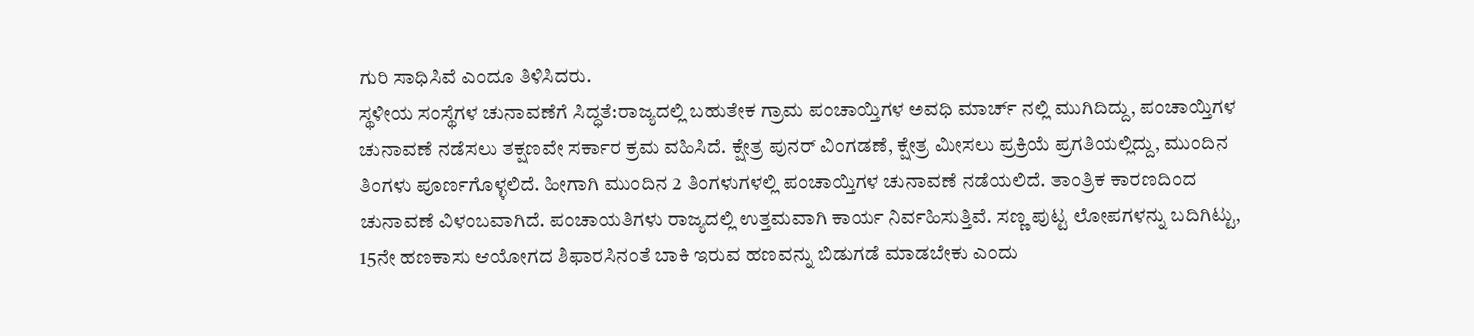ಗುರಿ ಸಾಧಿಸಿವೆ ಎಂದೂ ತಿಳಿಸಿದರು.
ಸ್ಥಳೀಯ ಸಂಸ್ಥೆಗಳ ಚುನಾವಣೆಗೆ ಸಿದ್ಧತೆ:ರಾಜ್ಯದಲ್ಲಿ ಬಹುತೇಕ ಗ್ರಾಮ ಪಂಚಾಯ್ತಿಗಳ ಅವಧಿ ಮಾರ್ಚ್ ನಲ್ಲಿ ಮುಗಿದಿದ್ದು, ಪಂಚಾಯ್ತಿಗಳ ಚುನಾವಣೆ ನಡೆಸಲು ತಕ್ಷಣವೇ ಸರ್ಕಾರ ಕ್ರಮ ವಹಿಸಿದೆ. ಕ್ಷೇತ್ರ ಪುನರ್ ವಿಂಗಡಣೆ, ಕ್ಷೇತ್ರ ಮೀಸಲು ಪ್ರಕ್ರಿಯೆ ಪ್ರಗತಿಯಲ್ಲಿದ್ದು, ಮುಂದಿನ ತಿಂಗಳು ಪೂರ್ಣಗೊಳ್ಳಲಿದೆ. ಹೀಗಾಗಿ ಮುಂದಿನ 2 ತಿಂಗಳುಗಳಲ್ಲಿ ಪಂಚಾಯ್ತಿಗಳ ಚುನಾವಣೆ ನಡೆಯಲಿದೆ. ತಾಂತ್ರಿಕ ಕಾರಣದಿಂದ ಚುನಾವಣೆ ವಿಳಂಬವಾಗಿದೆ. ಪಂಚಾಯತಿಗಳು ರಾಜ್ಯದಲ್ಲಿ ಉತ್ತಮವಾಗಿ ಕಾರ್ಯ ನಿರ್ವಹಿಸುತ್ತಿವೆ. ಸಣ್ಣ ಪುಟ್ಟ ಲೋಪಗಳನ್ನು ಬದಿಗಿಟ್ಟು, 15ನೇ ಹಣಕಾಸು ಆಯೋಗದ ಶಿಫಾರಸಿನಂತೆ ಬಾಕಿ ಇರುವ ಹಣವನ್ನು ಬಿಡುಗಡೆ ಮಾಡಬೇಕು ಎಂದು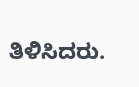ತಿಳಿಸಿದರು.